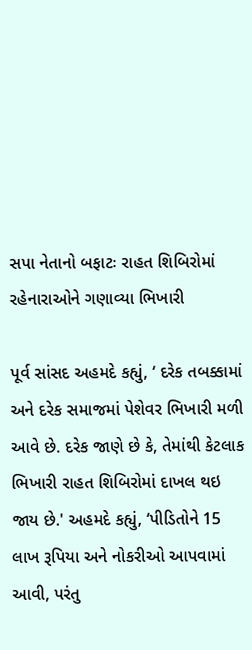સપા નેતાનો બફાટઃ રાહત શિબિરોમાં રહેનારાઓને ગણાવ્યા ભિખારી

પૂર્વ સાંસદ અહમદે કહ્યું, ‘ દરેક તબક્કામાં અને દરેક સમાજમાં પેશેવર ભિખારી મળી આવે છે. દરેક જાણે છે કે, તેમાંથી કેટલાક ભિખારી રાહત શિબિરોમાં દાખલ થઇ જાય છે.' અહમદે કહ્યું, ‘પીડિતોને 15 લાખ રૂપિયા અને નોકરીઓ આપવામાં આવી, પરંતુ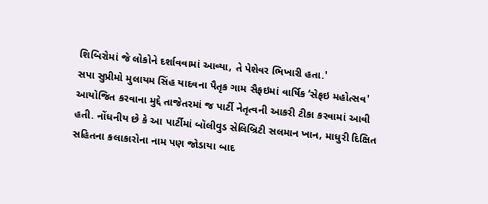શિબિરોમાં જે લોકોને દર્શાવવામાં આવ્યા, તે પેશેવર ભિખારી હતા.'
સપા સુપ્રીમો મુલાયમ સિંહ યાદવના પૈતૃક ગામ સૈફઇમાં વાર્ષિક ‘સેફઇ મહોત્સવ' આયોજિત કરવાના મુદ્દે તાજેતરમાં જ પાર્ટી નેતૃત્વની આકરી ટીકા કરવામાં આવી હતી. નોંધનીય છે કે આ પાર્ટીમાં બૉલીવુડ સેલિબ્રિટી સલમાન ખાન, માધુરી દિક્ષિત સહિતના કલાકારોના નામ પણ જોડાયા બાદ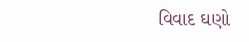વિવાદ ઘણો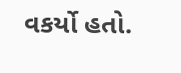વકર્યો હતો.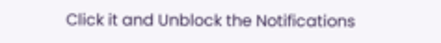Click it and Unblock the Notifications